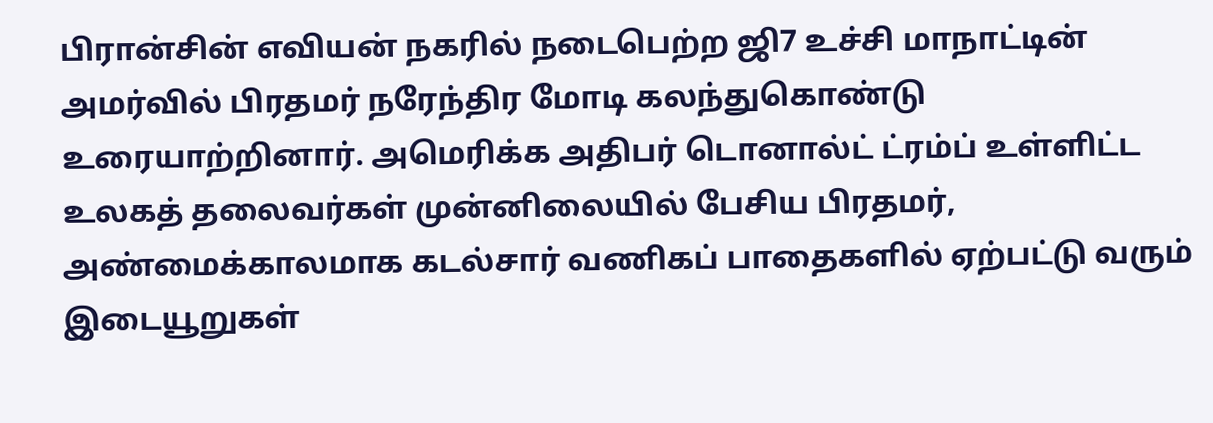பிரான்சின் எவியன் நகரில் நடைபெற்ற ஜி7 உச்சி மாநாட்டின் அமர்வில் பிரதமர் நரேந்திர மோடி கலந்துகொண்டு உரையாற்றினார். அமெரிக்க அதிபர் டொனால்ட் ட்ரம்ப் உள்ளிட்ட உலகத் தலைவர்கள் முன்னிலையில் பேசிய பிரதமர், அண்மைக்காலமாக கடல்சார் வணிகப் பாதைகளில் ஏற்பட்டு வரும் இடையூறுகள்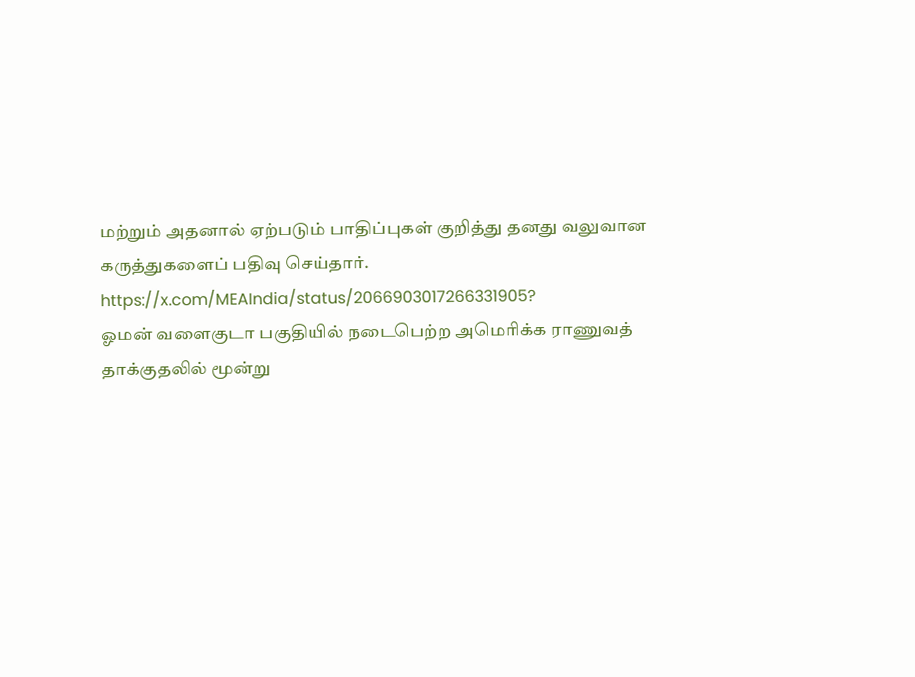மற்றும் அதனால் ஏற்படும் பாதிப்புகள் குறித்து தனது வலுவான கருத்துகளைப் பதிவு செய்தார்.
https://x.com/MEAIndia/status/2066903017266331905?
ஓமன் வளைகுடா பகுதியில் நடைபெற்ற அமெரிக்க ராணுவத் தாக்குதலில் மூன்று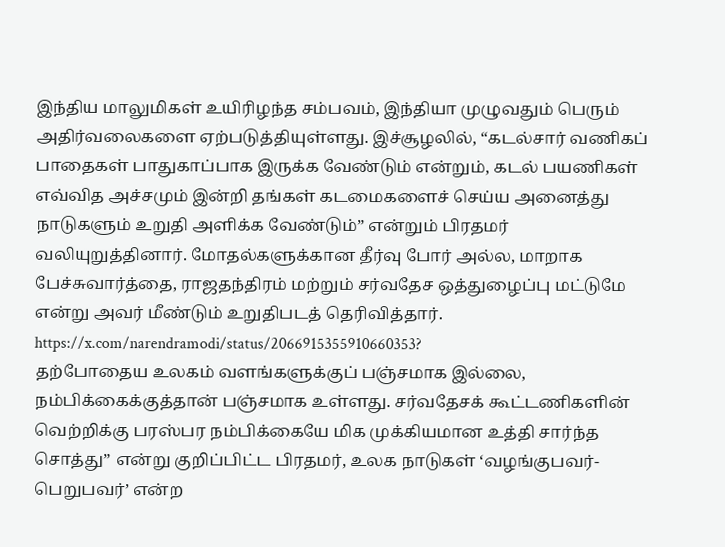இந்திய மாலுமிகள் உயிரிழந்த சம்பவம், இந்தியா முழுவதும் பெரும் அதிர்வலைகளை ஏற்படுத்தியுள்ளது. இச்சூழலில், “கடல்சார் வணிகப் பாதைகள் பாதுகாப்பாக இருக்க வேண்டும் என்றும், கடல் பயணிகள் எவ்வித அச்சமும் இன்றி தங்கள் கடமைகளைச் செய்ய அனைத்து நாடுகளும் உறுதி அளிக்க வேண்டும்” என்றும் பிரதமர் வலியுறுத்தினார். மோதல்களுக்கான தீர்வு போர் அல்ல, மாறாக பேச்சுவார்த்தை, ராஜதந்திரம் மற்றும் சர்வதேச ஒத்துழைப்பு மட்டுமே என்று அவர் மீண்டும் உறுதிபடத் தெரிவித்தார்.
https://x.com/narendramodi/status/2066915355910660353?
தற்போதைய உலகம் வளங்களுக்குப் பஞ்சமாக இல்லை, நம்பிக்கைக்குத்தான் பஞ்சமாக உள்ளது. சர்வதேசக் கூட்டணிகளின் வெற்றிக்கு பரஸ்பர நம்பிக்கையே மிக முக்கியமான உத்தி சார்ந்த சொத்து” என்று குறிப்பிட்ட பிரதமர், உலக நாடுகள் ‘வழங்குபவர்-பெறுபவர்’ என்ற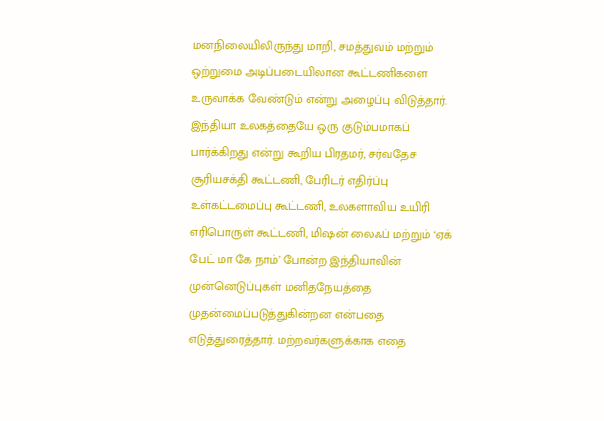மனநிலையிலிருந்து மாறி, சமத்துவம் மற்றும் ஒற்றுமை அடிப்படையிலான கூட்டணிகளை உருவாக்க வேண்டும் என்று அழைப்பு விடுத்தார்.
இந்தியா உலகத்தையே ஒரு குடும்பமாகப் பார்க்கிறது என்று கூறிய பிரதமர், சர்வதேச சூரியசக்தி கூட்டணி, பேரிடர் எதிர்ப்பு உள்கட்டமைப்பு கூட்டணி, உலகளாவிய உயிரி எரிபொருள் கூட்டணி, மிஷன் லைஃப் மற்றும் ‘ஏக் பேட் மா கே நாம்’ போன்ற இந்தியாவின் முன்னெடுப்புகள் மனிதநேயத்தை முதன்மைப்படுத்துகின்றன என்பதை எடுத்துரைத்தார். மற்றவர்களுக்காக எதை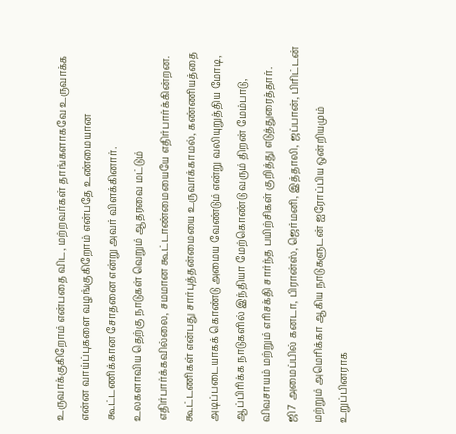உருவாக்குகிறோம் என்பதை விட, மற்றவர்கள் தாங்களாகவே உருவாக்க என்ன வாய்ப்புகளை வழங்குகிறோம் என்பதே உண்மையான கூட்டணிக்கான சோதனை என்று அவர் விளக்கினார்.
உலகளாவிய தெற்கு நாடுகள் வெறும் ஆதரவை மட்டும் எதிர்பார்க்கவில்லை, சமமான கூட்டாண்மையையே எதிர்பார்க்கின்றன. கூட்டணிகள் என்பது சார்புத்தன்மையை உருவாக்காமல், கண்ணியத்தை அடிப்படையாகக் கொண்டு அமைய வேண்டும் என்று வலியுறுத்திய மோடி, ஆப்பிரிக்க நாடுகளில் இந்தியா மேற்கொண்டு வரும் திறன் மேம்பாடு, விவசாயம் மற்றும் எரிசக்தி சார்ந்த பயிற்சிகள் குறித்து எடுத்துரைத்தார்.
ஜி7 அமைப்பில் கனடா, பிரான்ஸ், ஜெர்மனி, இத்தாலி, ஜப்பான், பிரிட்டன் மற்றும் அமெரிக்கா ஆகிய நாடுகளுடன் ஐரோப்பிய ஒன்றியமும் உறுப்பினராக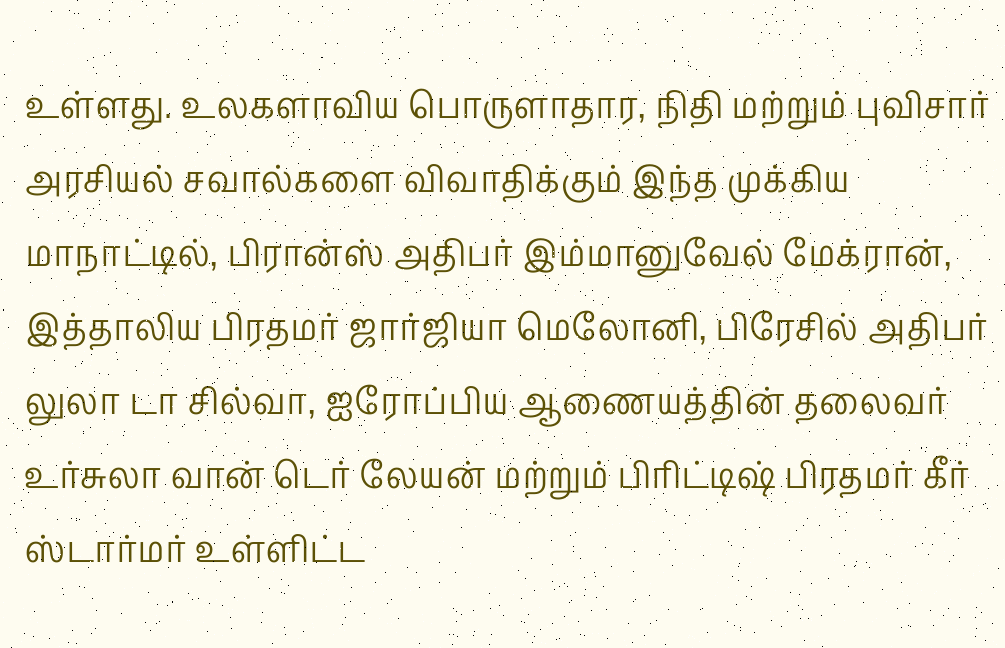உள்ளது. உலகளாவிய பொருளாதார, நிதி மற்றும் புவிசார் அரசியல் சவால்களை விவாதிக்கும் இந்த முக்கிய மாநாட்டில், பிரான்ஸ் அதிபர் இம்மானுவேல் மேக்ரான், இத்தாலிய பிரதமர் ஜார்ஜியா மெலோனி, பிரேசில் அதிபர் லுலா டா சில்வா, ஐரோப்பிய ஆணையத்தின் தலைவர் உர்சுலா வான் டெர் லேயன் மற்றும் பிரிட்டிஷ் பிரதமர் கீர் ஸ்டார்மர் உள்ளிட்ட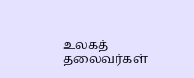உலகத் தலைவர்கள்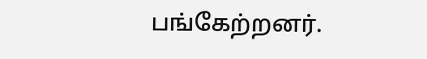பங்கேற்றனர்.